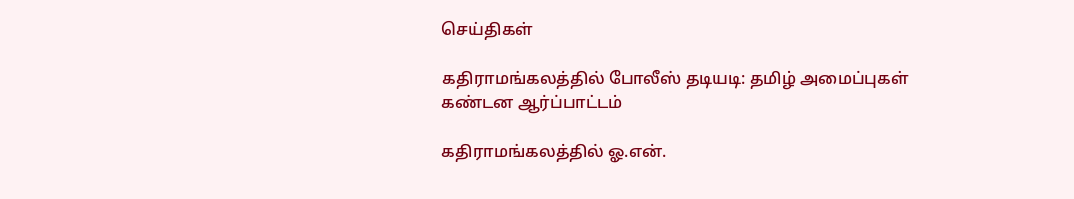செய்திகள்

கதிராமங்கலத்தில் போலீஸ் தடியடி: தமிழ் அமைப்புகள் கண்டன ஆர்ப்பாட்டம்

கதிராமங்கலத்தில் ஓ.என்.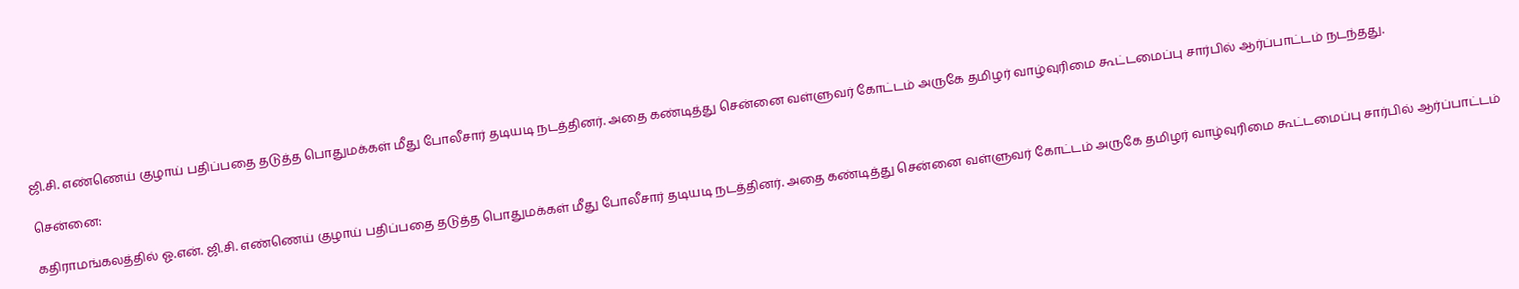ஜி.சி. எண்ணெய் குழாய் பதிப்பதை தடுத்த பொதுமக்கள் மீது போலீசார் தடியடி நடத்தினர். அதை கண்டித்து சென்னை வள்ளுவர் கோட்டம் அருகே தமிழர் வாழ்வுரிமை கூட்டமைப்பு சார்பில் ஆர்ப்பாட்டம் நடந்தது.

சென்னை:

கதிராமங்கலத்தில் ஓ.என். ஜி.சி. எண்ணெய் குழாய் பதிப்பதை தடுத்த பொதுமக்கள் மீது போலீசார் தடியடி நடத்தினர். அதை கண்டித்து சென்னை வள்ளுவர் கோட்டம் அருகே தமிழர் வாழ்வுரிமை கூட்டமைப்பு சார்பில் ஆர்ப்பாட்டம்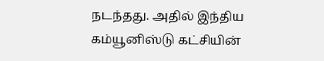நடந்தது. அதில் இந்திய கம்யூனிஸ்டு கட்சியின்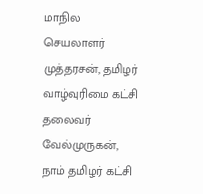மாநில செயலாளர் முத்தரசன், தமிழர் வாழ்வுரிமை கட்சி தலைவர் வேல்முருகன், நாம் தமிழர் கட்சி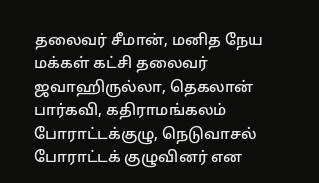தலைவர் சீமான், மனித நேய மக்கள் கட்சி தலைவர் ஜவாஹிருல்லா, தெகலான் பார்கவி, கதிராமங்கலம் போராட்டக்குழு, நெடுவாசல் போராட்டக் குழுவினர் என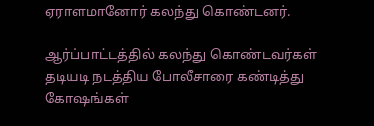ஏராளமானோர் கலந்து கொண்டனர்.

ஆர்ப்பாட்டத்தில் கலந்து கொண்டவர்கள் தடியடி நடத்திய போலீசாரை கண்டித்து கோ‌ஷங்கள்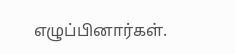எழுப்பினார்கள்.